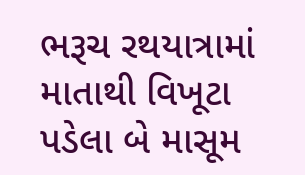ભરૂચ રથયાત્રામાં માતાથી વિખૂટા પડેલા બે માસૂમ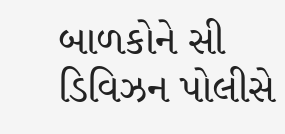બાળકોને સી ડિવિઝન પોલીસે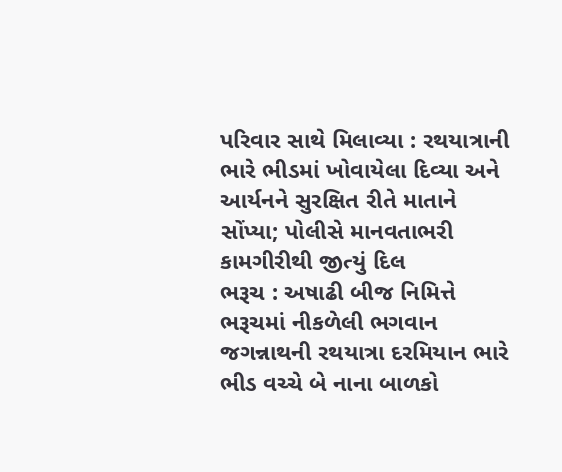પરિવાર સાથે મિલાવ્યા : રથયાત્રાની ભારે ભીડમાં ખોવાયેલા દિવ્યા અને આર્યનને સુરક્ષિત રીતે માતાને સોંપ્યા; પોલીસે માનવતાભરી કામગીરીથી જીત્યું દિલ
ભરૂચ : અષાઢી બીજ નિમિત્તે ભરૂચમાં નીકળેલી ભગવાન જગન્નાથની રથયાત્રા દરમિયાન ભારે ભીડ વચ્ચે બે નાના બાળકો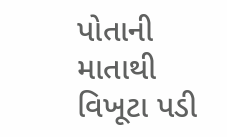પોતાની માતાથી વિખૂટા પડી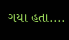ગયા હતા....